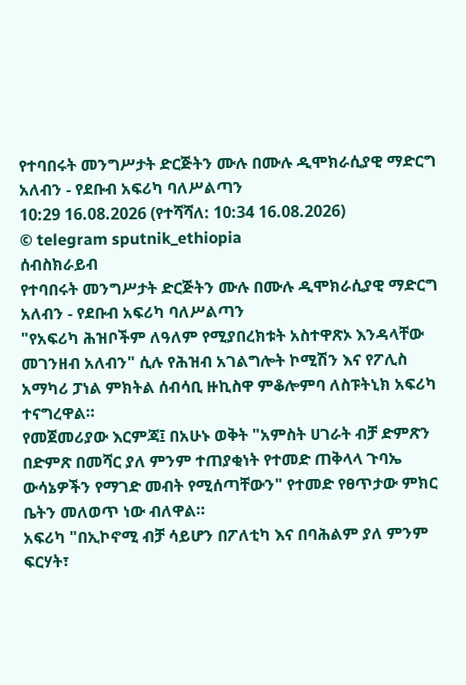የተባበሩት መንግሥታት ድርጅትን ሙሉ በሙሉ ዲሞክራሲያዊ ማድርግ አለብን - የደቡብ አፍሪካ ባለሥልጣን
10:29 16.08.2026 (የተሻሻለ: 10:34 16.08.2026)
© telegram sputnik_ethiopia
ሰብስክራይብ
የተባበሩት መንግሥታት ድርጅትን ሙሉ በሙሉ ዲሞክራሲያዊ ማድርግ አለብን - የደቡብ አፍሪካ ባለሥልጣን
"የአፍሪካ ሕዝቦችም ለዓለም የሚያበረክቱት አስተዋጽኦ እንዳላቸው መገንዘብ አለብን" ሲሉ የሕዝብ አገልግሎት ኮሚሽን እና የፖሊስ አማካሪ ፓነል ምክትል ሰብሳቢ ዙኪስዋ ምቆሎምባ ለስፑትኒክ አፍሪካ ተናግረዋል።
የመጀመሪያው እርምጃ፤ በአሁኑ ወቅት "አምስት ሀገራት ብቻ ድምጽን በድምጽ በመሻር ያለ ምንም ተጠያቂነት የተመድ ጠቅላላ ጉባኤ ውሳኔዎችን የማገድ መብት የሚሰጣቸውን" የተመድ የፀጥታው ምክር ቤትን መለወጥ ነው ብለዋል።
አፍሪካ "በኢኮኖሚ ብቻ ሳይሆን በፖለቲካ እና በባሕልም ያለ ምንም ፍርሃት፣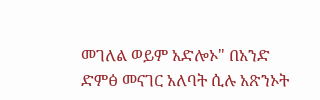መገለል ወይም አድሎኦ" በአንድ ድምፅ መናገር አለባት ሲሉ አጽንኦት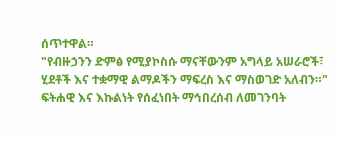ሰጥተዋል።
"የብዙኃንን ድምፅ የሚያኮስሱ ማናቸውንም አግላይ አሠራሮች፣ ሂደቶች እና ተቋማዊ ልማዶችን ማፍረስ እና ማስወገድ አለብን።"
ፍትሐዊ እና እኩልነት የሰፈነበት ማኅበረሰብ ለመገንባት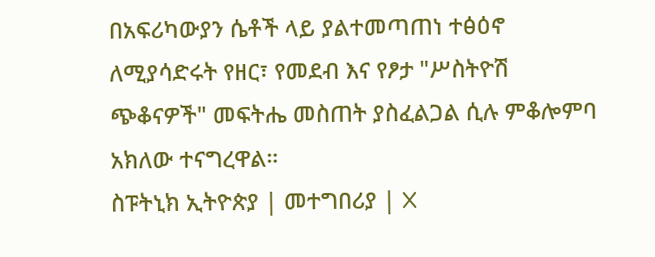በአፍሪካውያን ሴቶች ላይ ያልተመጣጠነ ተፅዕኖ ለሚያሳድሩት የዘር፣ የመደብ እና የፆታ "ሥስትዮሽ ጭቆናዎች" መፍትሔ መስጠት ያስፈልጋል ሲሉ ምቆሎምባ አክለው ተናግረዋል።
ስፑትኒክ ኢትዮጵያ | መተግበሪያ | X